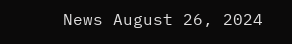News August 26, 2024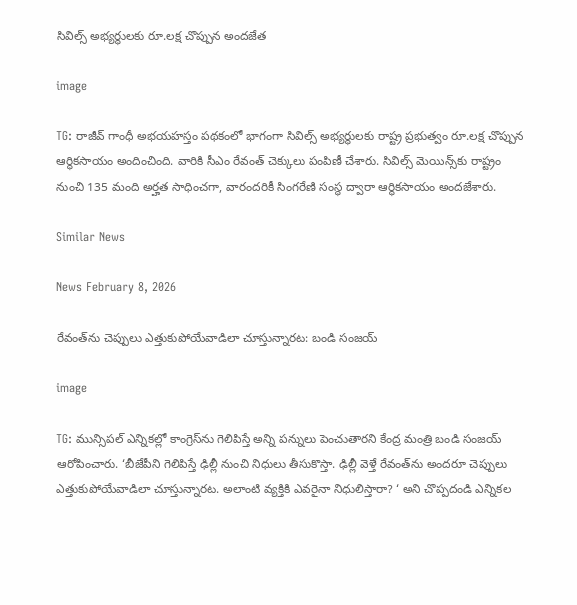సివిల్స్ అభ్యర్థులకు రూ.లక్ష చొప్పున అందజేత

image

TG: రాజీవ్ గాంధీ అభయహస్తం పథకంలో భాగంగా సివిల్స్ అభ్యర్థులకు రాష్ట్ర ప్రభుత్వం రూ.లక్ష చొప్పున ఆర్థికసాయం అందించింది. వారికి సీఎం రేవంత్ చెక్కులు పంపిణీ చేశారు. సివిల్స్ మెయిన్స్‌కు రాష్ట్రం నుంచి 135 మంది అర్హత సాధించగా, వారందరికీ సింగరేణి సంస్థ ద్వారా ఆర్థికసాయం అందజేశారు.

Similar News

News February 8, 2026

రేవంత్‌ను చెప్పులు ఎత్తుకుపోయేవాడిలా చూస్తున్నారట: బండి సంజయ్

image

TG: మున్సిపల్ ఎన్నికల్లో కాంగ్రెస్‌‌ను గెలిపిస్తే అన్ని పన్నులు పెంచుతారని కేంద్ర మంత్రి బండి సంజయ్ ఆరోపించారు. ‘బీజేపీని గెలిపిస్తే ఢిల్లీ నుంచి నిధులు తీసుకొస్తా. ఢిల్లీ వెళ్తే రేవంత్‌ను అందరూ చెప్పులు ఎత్తుకుపోయేవాడిలా చూస్తున్నారట. అలాంటి వ్యక్తికి ఎవరైనా నిధులిస్తారా? ‘ అని చొప్పదండి ఎన్నికల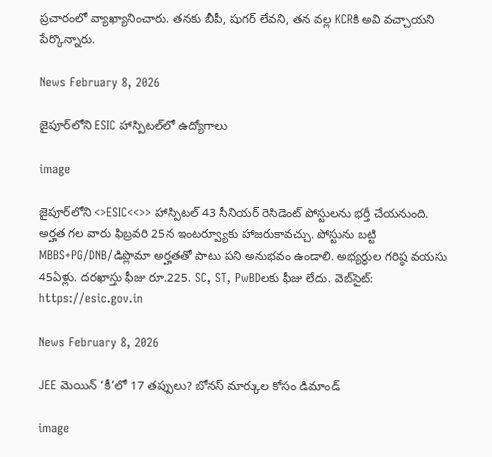ప్రచారంలో వ్యాఖ్యానించారు. తనకు బీపీ, షుగర్ లేవని, తన వల్ల KCRకి అవి వచ్చాయని పేర్కొన్నారు.

News February 8, 2026

జైపూర్‌లోని ESIC హాస్పిటల్‌లో ఉద్యోగాలు

image

జైపూర్‌లోని <>ESIC<<>> హాస్పిటల్ 43 సీనియర్ రెసిడెంట్ పోస్టులను భర్తీ చేయనుంది. అర్హత గల వారు ఫిబ్రవరి 25న ఇంటర్వ్యూకు హాజరుకావచ్చు. పోస్టును బట్టి MBBS+PG/DNB/డిప్లొమా అర్హతతో పాటు పని అనుభవం ఉండాలి. అభ్యర్థుల గరిష్ఠ వయసు 45ఏళ్లు. దరఖాస్తు ఫీజు రూ.225. SC, ST, PwBDలకు ఫీజు లేదు. వెబ్‌సైట్: https://esic.gov.in

News February 8, 2026

JEE మెయిన్ ‘కీ’లో 17 తప్పులు? బోనస్ మార్కుల కోసం డిమాండ్

image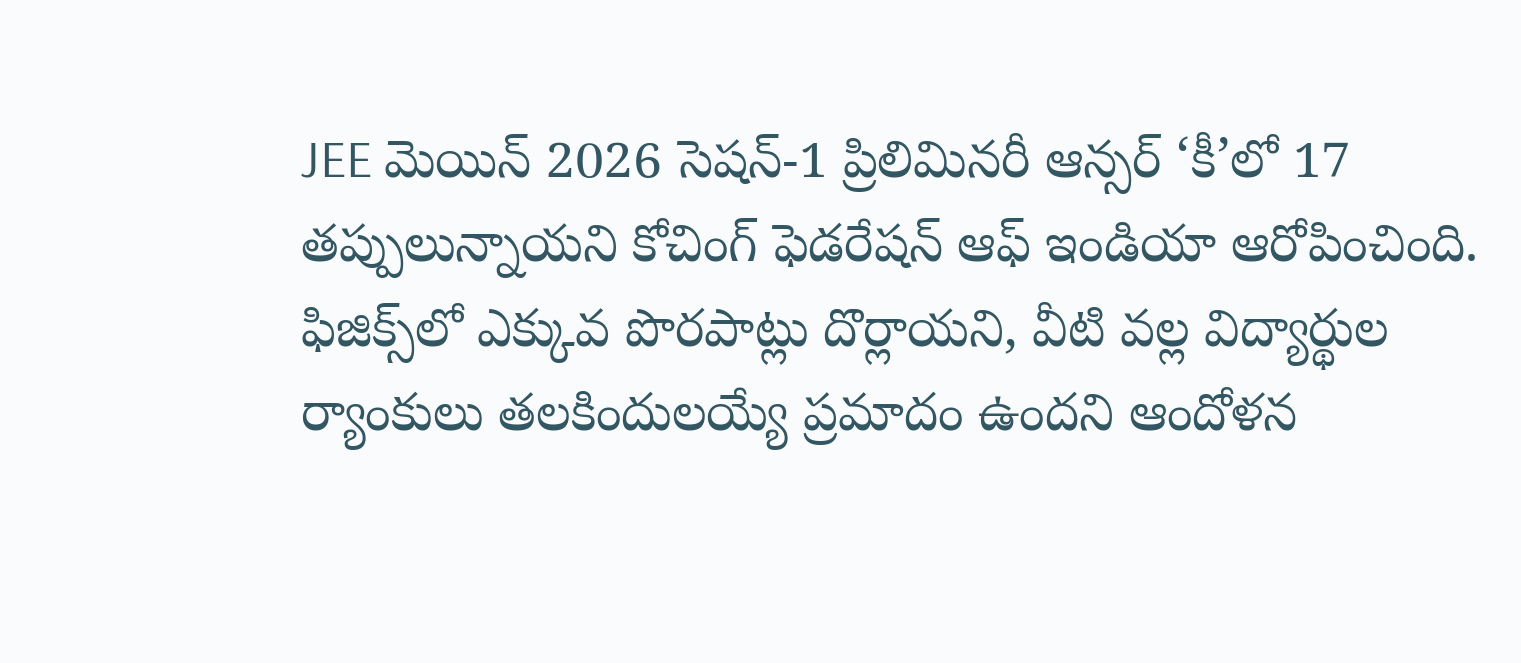JEE మెయిన్ 2026 సెషన్-1 ప్రిలిమినరీ ఆన్సర్ ‘కీ’లో 17 తప్పులున్నాయని కోచింగ్ ఫెడరేషన్ ఆఫ్ ఇండియా ఆరోపించింది. ఫిజిక్స్‌లో ఎక్కువ పొరపాట్లు దొర్లాయని, వీటి వల్ల విద్యార్థుల ర్యాంకులు తలకిందులయ్యే ప్రమాదం ఉందని ఆందోళన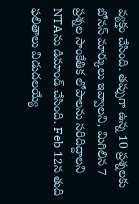వ్యక్తం చేసింది. తప్పుగా ఉన్న 10 ప్రశ్నలకు బోనస్ మార్కులు ఇవ్వాలని, మిగిలిన 7 ప్రశ్నల సాంకేతిక లోపాలను సరిదిద్దాలని NTAను డిమాండ్ చేసింది. Feb 12న తుది ఫలితాలు విడుదలయ్యే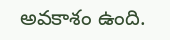అవకాశం ఉంది.